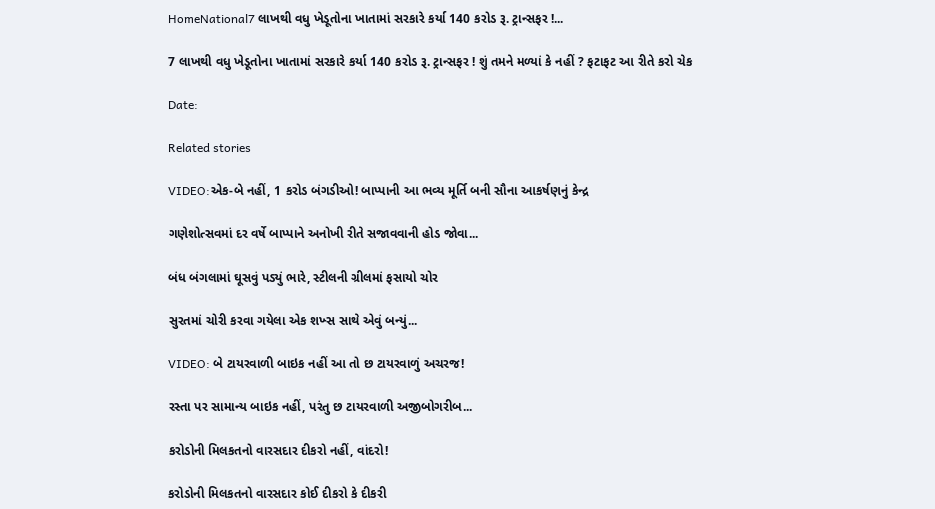HomeNational7 લાખથી વધુ ખેડૂતોના ખાતામાં સરકારે કર્યા 140 કરોડ રૂ. ટ્રાન્સફર !...

7 લાખથી વધુ ખેડૂતોના ખાતામાં સરકારે કર્યા 140 કરોડ રૂ. ટ્રાન્સફર ! શું તમને મળ્યાં કે નહીં ? ફટાફટ આ રીતે કરો ચેક

Date:

Related stories

VIDEO:એક-બે નહીં, 1 કરોડ બંગડીઓ! બાપ્પાની આ ભવ્ય મૂર્તિ બની સૌના આકર્ષણનું કેન્દ્ર

ગણેશોત્સવમાં દર વર્ષે બાપ્પાને અનોખી રીતે સજાવવાની હોડ જોવા...

બંધ બંગલામાં ઘૂસવું પડ્યું ભારે, સ્ટીલની ગ્રીલમાં ફસાયો ચોર

સુરતમાં ચોરી કરવા ગયેલા એક શખ્સ સાથે એવું બન્યું...

VIDEO: બે ટાયરવાળી બાઇક નહીં આ તો છ ટાયરવાળું અચરજ!

રસ્તા પર સામાન્ય બાઇક નહીં, પરંતુ છ ટાયરવાળી અજીબોગરીબ...

કરોડોની મિલકતનો વારસદાર દીકરો નહીં, વાંદરો!

કરોડોની મિલકતનો વારસદાર કોઈ દીકરો કે દીકરી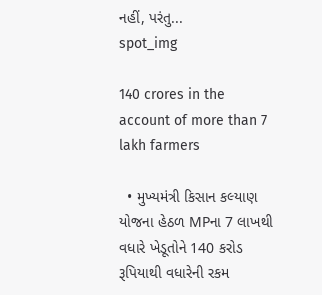નહીં, પરંતુ...
spot_img

140 crores in the account of more than 7 lakh farmers

  • મુખ્યમંત્રી કિસાન કલ્યાણ યોજના હેઠળ MPના 7 લાખથી વધારે ખેડૂતોને 140 કરોડ રૂપિયાથી વધારેની રકમ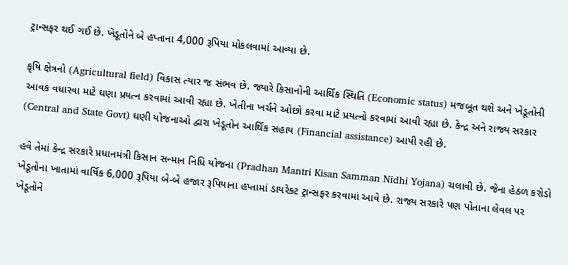ટ્રાન્સફર થઈ ગઈ છે. ખેડૂતોને બે હપ્તાના 4,000 રૂપિયા મોકલવામાં આવ્યા છે.

કૃષિ ક્ષેત્રનો (Agricultural field) વિકાસ ત્યાર જ સંભવ છે. જ્યારે કિસાનોની આર્થિક સ્થિતિ (Economic status) મજબૂત થશે અને ખેડૂતોની આવક વધારવા માટે ઘણા પ્રયત્ન કરવામાં આવી રહ્યા છે. ખેતીના ખર્ચને ઓછો કરવા માટે પ્રયત્નો કરવામાં આવી રહ્યા છે. કેન્દ્ર અને રાજ્ય સરકાર (Central and State Govt) ઘણી યોજનાઓ દ્વારા ખેડૂતોન આર્થિક સહાય (Financial assistance) આપી રહી છે.

હવે તેમાં કેન્દ્ર સરકારે પ્રધાનમંત્રી કિસાન સન્માન નિધિ યોજના (Pradhan Mantri Kisan Samman Nidhi Yojana) ચલાવી છે. જેના હેઠળ કરોડો ખેડૂતોના ખાતામાં વાર્ષિક 6,000 રૂપિયા બે-બે હજાર રૂપિયાના હપ્તામાં ડાયરેક્ટ ટ્રાન્સફર કરવામાં આવે છે. રાજ્ય સરકારે પણ પોતાના લેવલ પર ખેડૂતોને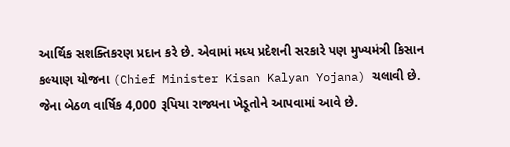આર્થિક સશક્તિકરણ પ્રદાન કરે છે. એવામાં મધ્ય પ્રદેશની સરકારે પણ મુખ્યમંત્રી કિસાન કલ્યાણ યોજના (Chief Minister Kisan Kalyan Yojana) ચલાવી છે. જેના બેઠળ વાર્ષિક 4,000 રૂપિયા રાજ્યના ખેડૂતોને આપવામાં આવે છે.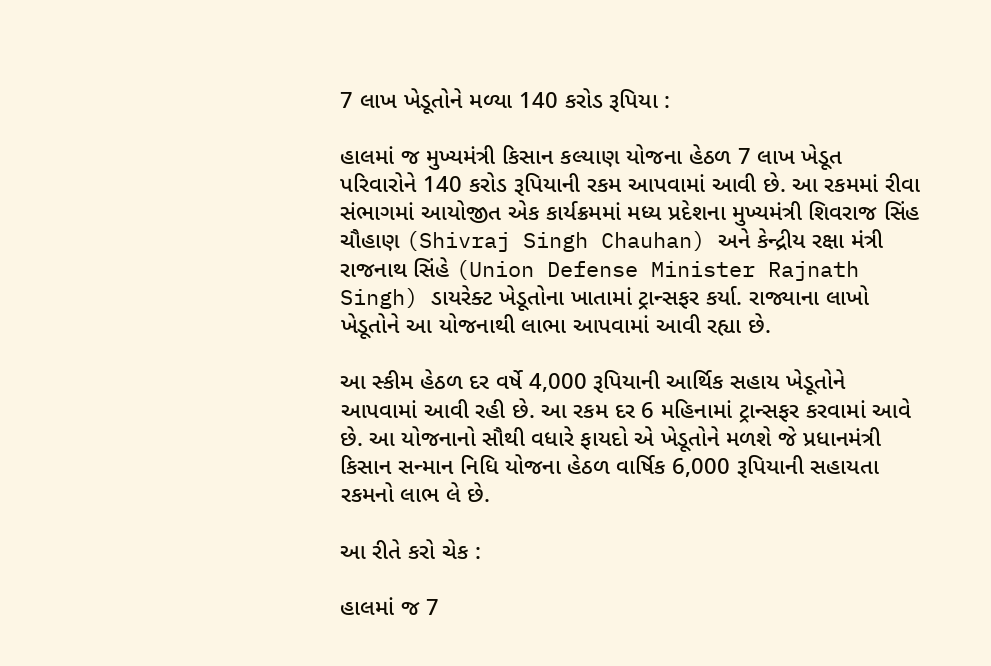7 લાખ ખેડૂતોને મળ્યા 140 કરોડ રૂપિયા :

હાલમાં જ મુખ્યમંત્રી કિસાન કલ્યાણ યોજના હેઠળ 7 લાખ ખેડૂત પરિવારોને 140 કરોડ રૂપિયાની રકમ આપવામાં આવી છે. આ રકમમાં રીવા સંભાગમાં આયોજીત એક કાર્યક્રમમાં મધ્ય પ્રદેશના મુખ્યમંત્રી શિવરાજ સિંહ ચૌહાણ (Shivraj Singh Chauhan) અને કેન્દ્રીય રક્ષા મંત્રી રાજનાથ સિંહે (Union Defense Minister Rajnath Singh) ડાયરેક્ટ ખેડૂતોના ખાતામાં ટ્રાન્સફર કર્યા. રાજ્યાના લાખો ખેડૂતોને આ યોજનાથી લાભા આપવામાં આવી રહ્યા છે.

આ સ્કીમ હેઠળ દર વર્ષે 4,000 રૂપિયાની આર્થિક સહાય ખેડૂતોને આપવામાં આવી રહી છે. આ રકમ દર 6 મહિનામાં ટ્રાન્સફર કરવામાં આવે છે. આ યોજનાનો સૌથી વધારે ફાયદો એ ખેડૂતોને મળશે જે પ્રધાનમંત્રી કિસાન સન્માન નિધિ યોજના હેઠળ વાર્ષિક 6,000 રૂપિયાની સહાયતા રકમનો લાભ લે છે.

આ રીતે કરો ચેક :

હાલમાં જ 7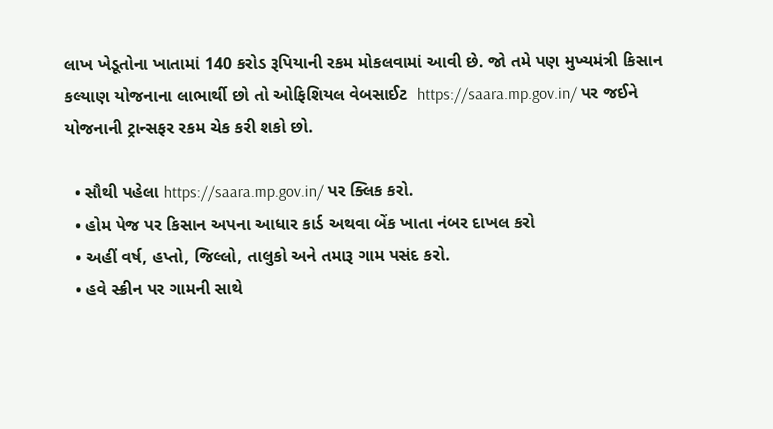લાખ ખેડૂતોના ખાતામાં 140 કરોડ રૂપિયાની રકમ મોકલવામાં આવી છે. જો તમે પણ મુખ્યમંત્રી કિસાન કલ્યાણ યોજનાના લાભાર્થી છો તો ઓફિશિયલ વેબસાઈટ  https://saara.mp.gov.in/ પર જઈને યોજનાની ટ્રાન્સફર રકમ ચેક કરી શકો છો.

  • સૌથી પહેલા https://saara.mp.gov.in/ પર ક્લિક કરો.
  • હોમ પેજ પર કિસાન અપના આધાર કાર્ડ અથવા બેંક ખાતા નંબર દાખલ કરો
  • અહીં વર્ષ, હપ્તો, જિલ્લો, તાલુકો અને તમારૂ ગામ પસંદ કરો.
  • હવે સ્ક્રીન પર ગામની સાથે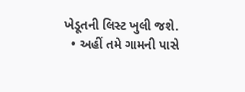ખેડૂતની લિસ્ટ ખુલી જશે.
  • અહીં તમે ગામની પાસે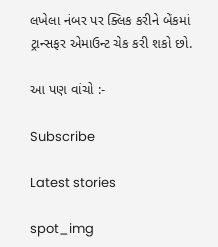લખેલા નંબર પર ક્લિક કરીને બેંકમાં ટ્રાન્સફર એમાઉન્ટ ચેક કરી શકો છો.

આ પણ વાંચો :-

Subscribe

Latest stories

spot_img